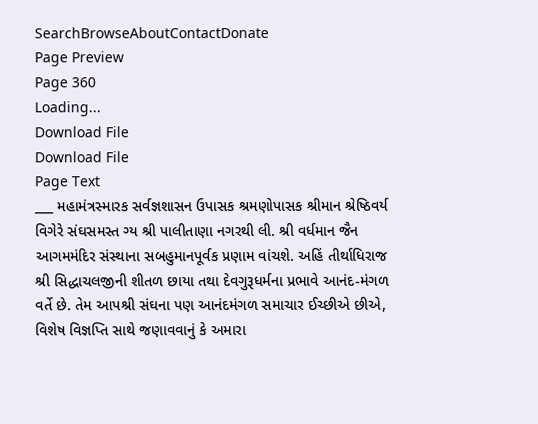SearchBrowseAboutContactDonate
Page Preview
Page 360
Loading...
Download File
Download File
Page Text
___ મહામંત્રસ્મારક સર્વજ્ઞશાસન ઉપાસક શ્રમણોપાસક શ્રીમાન શ્રેષ્ઠિવર્ય વિગેરે સંઘસમસ્ત ગ્ય શ્રી પાલીતાણા નગરથી લી. શ્રી વર્ધમાન જૈન આગમમંદિર સંસ્થાના સબહુમાનપૂર્વક પ્રણામ વાંચશે. અહિં તીર્થાધિરાજ શ્રી સિદ્ધાચલજીની શીતળ છાયા તથા દેવગુરૂધર્મના પ્રભાવે આનંદ-મંગળ વર્તે છે. તેમ આપશ્રી સંઘના પણ આનંદમંગળ સમાચાર ઈચ્છીએ છીએ, વિશેષ વિજ્ઞપ્તિ સાથે જણાવવાનું કે અમારા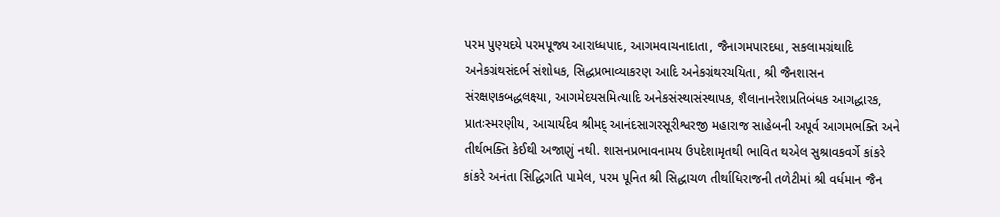પરમ પુણ્યદયે પરમપૂજ્ય આરાધ્ધપાદ, આગમવાચનાદાતા, જૈનાગમપારદધા, સકલામગ્રંથાદિ અનેકગ્રંથસંદર્ભ સંશોધક, સિદ્ધપ્રભાવ્યાકરણ આદિ અનેકગ્રંથરચયિતા, શ્રી જૈનશાસન સંરક્ષણકબદ્ધલક્ષ્યા, આગમેદયસમિત્યાદિ અનેકસંસ્થાસંસ્થાપક, શૈલાનાનરેશપ્રતિબંધક આગદ્ધારક, પ્રાતઃસ્મરણીય, આચાર્યદેવ શ્રીમદ્ આનંદસાગરસૂરીશ્વરજી મહારાજ સાહેબની અપૂર્વ આગમભક્તિ અને તીર્થભક્તિ કેઈથી અજાણું નથી. શાસનપ્રભાવનામય ઉપદેશામૃતથી ભાવિત થએલ સુશ્રાવકવર્ગે કાંકરે કાંકરે અનંતા સિદ્ધિગતિ પામેલ, પરમ પૂનિત શ્રી સિદ્ધાચળ તીર્થાધિરાજની તળેટીમાં શ્રી વર્ધમાન જૈન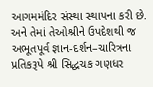આગમમંદિર સંસ્થા સ્થાપના કરી છે. અને તેમાં તેઓશ્રીને ઉપદેશથી જ અભૂતપૂર્વ જ્ઞાન-દર્શન–ચારિત્રના પ્રતિકરૂપે શ્રી સિદ્ધચક ગણધર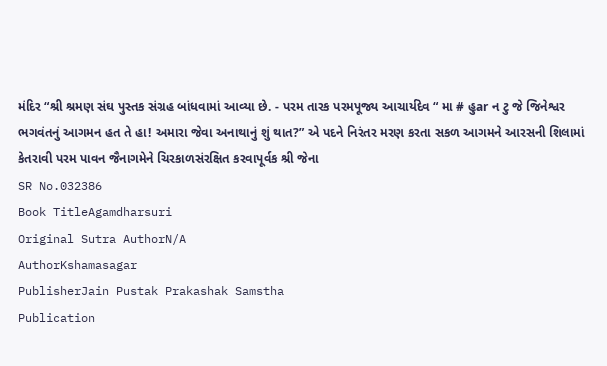મંદિર “શ્રી શ્રમણ સંઘ પુસ્તક સંગ્રહ બાંધવામાં આવ્યા છે. - પરમ તારક પરમપૂજ્ય આચાર્યદેવ “ મા # હુar ન ટુ જે જિનેશ્વર ભગવંતનું આગમન હત તે હા! અમારા જેવા અનાથાનું શું થાત?” એ પદને નિરંતર મરણ કરતા સકળ આગમને આરસની શિલામાં કેતરાવી પરમ પાવન જૈનાગમેને ચિરકાળસંરક્ષિત કરવાપૂર્વક શ્રી જેના
SR No.032386
Book TitleAgamdharsuri
Original Sutra AuthorN/A
AuthorKshamasagar
PublisherJain Pustak Prakashak Samstha
Publication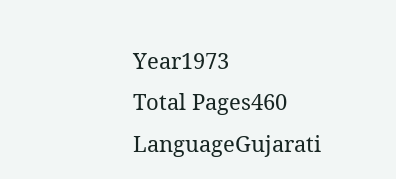Year1973
Total Pages460
LanguageGujarati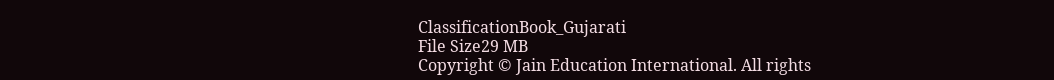ClassificationBook_Gujarati
File Size29 MB
Copyright © Jain Education International. All rights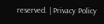reserved. | Privacy Policy